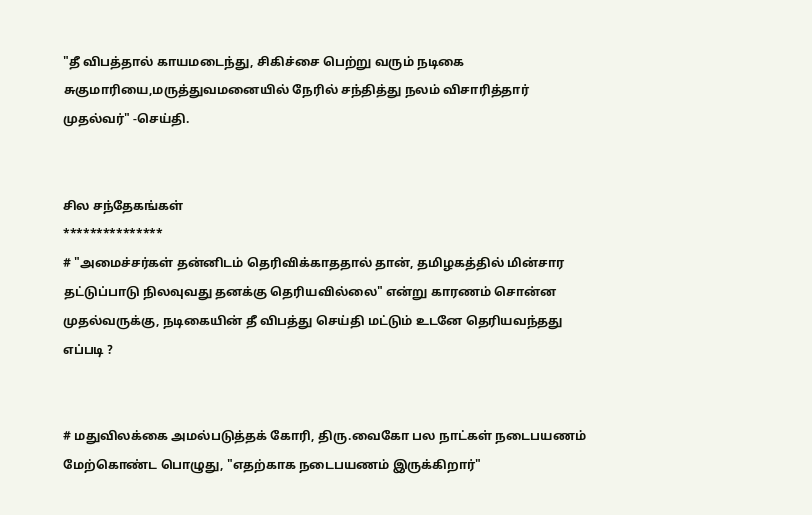"தீ விபத்தால் காயமடைந்து, சிகிச்சை பெற்று வரும் நடிகை சுகுமாரியை,மருத்துவமனையில் நேரில் சந்தித்து நலம் விசாரித்தார் முதல்வர்" -செய்தி.


சில சந்தேகங்கள்
***************
# "அமைச்சர்கள் தன்னிடம் தெரிவிக்காததால் தான், தமிழகத்தில் மின்சார தட்டுப்பாடு நிலவுவது தனக்கு தெரியவில்லை" என்று காரணம் சொன்ன முதல்வருக்கு, நடிகையின் தீ விபத்து செய்தி மட்டும் உடனே தெரியவந்தது எப்படி ?


# மதுவிலக்கை அமல்படுத்தக் கோரி, திரு.வைகோ பல நாட்கள் நடைபயணம் மேற்கொண்ட பொழுது, "எதற்காக நடைபயணம் இருக்கிறார்"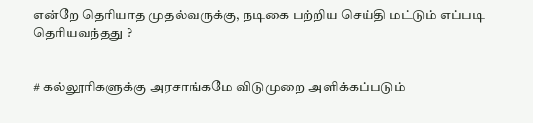என்றே தெரியாத முதல்வருக்கு, நடிகை பற்றிய செய்தி மட்டும் எப்படி தெரியவந்தது ?


# கல்லூரிகளுக்கு அரசாங்கமே விடுமுறை அளிக்கப்படும்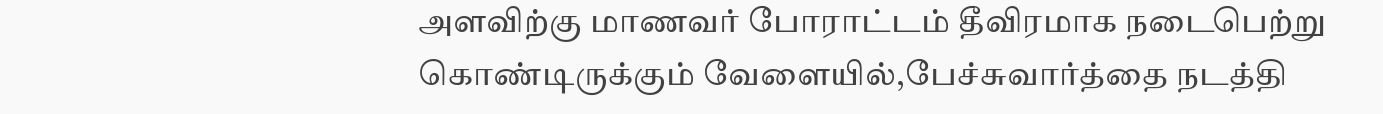அளவிற்கு மாணவர் போராட்டம் தீவிரமாக நடைபெற்று கொண்டிருக்கும் வேளையில்,பேச்சுவார்த்தை நடத்தி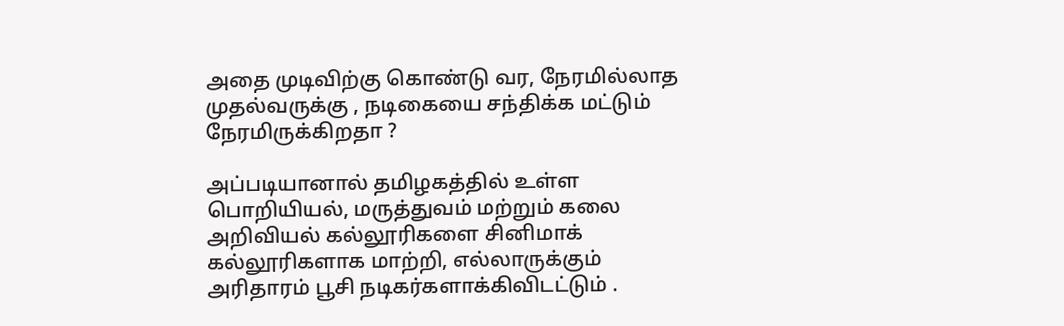அதை முடிவிற்கு கொண்டு வர, நேரமில்லாத முதல்வருக்கு , நடிகையை சந்திக்க மட்டும் நேரமிருக்கிறதா ?

அப்படியானால் தமிழகத்தில் உள்ள பொறியியல், மருத்துவம் மற்றும் கலை அறிவியல் கல்லூரிகளை சினிமாக் கல்லூரிகளாக மாற்றி, எல்லாருக்கும் அரிதாரம் பூசி நடிகர்களாக்கிவிடட்டும் .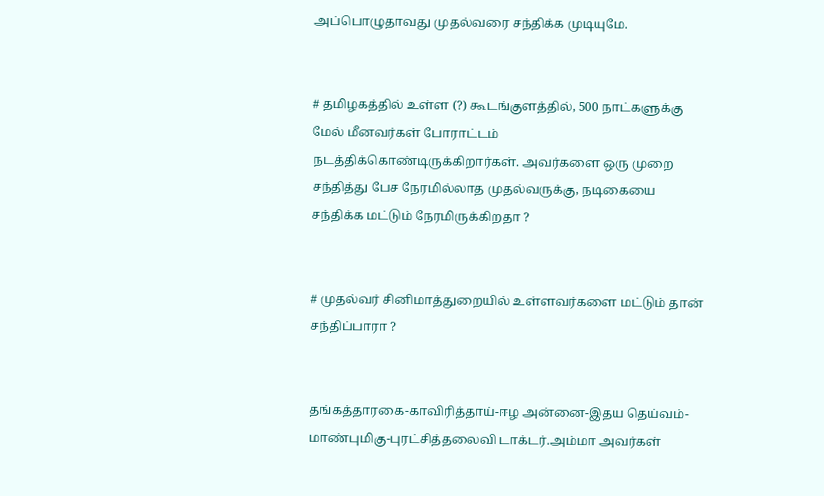அப்பொழுதாவது முதல்வரை சந்திக்க முடியுமே.


# தமிழகத்தில் உள்ள (?) கூடங்குளத்தில், 500 நாட்களுக்கு மேல் மீனவர்கள் போராட்டம் நடத்திக்கொண்டிருக்கிறார்கள். அவர்களை ஒரு முறை சந்தித்து பேச நேரமில்லாத முதல்வருக்கு, நடிகையை சந்திக்க மட்டும் நேரமிருக்கிறதா ?


# முதல்வர் சினிமாத்துறையில் உள்ளவர்களை மட்டும் தான் சந்திப்பாரா ?


தங்கத்தாரகை-காவிரித்தாய்-ஈழ அன்னை-இதய தெய்வம்-மாண்புமிகு-புரட்சித்தலைவி டாக்டர்.அம்மா அவர்கள்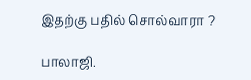இதற்கு பதில் சொல்வாரா ?

பாலாஜி.